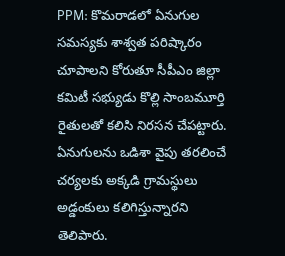PPM: కొమరాడలో ఏనుగుల సమస్యకు శాశ్వత పరిష్కారం చూపాలని కోరుతూ సీపీఎం జిల్లా కమిటీ సభ్యుడు కొల్లి సాంబమూర్తి రైతులతో కలిసి నిరసన చేపట్టారు. ఏనుగులను ఒడిశా వైపు తరలించే చర్యలకు అక్కడి గ్రామస్థులు అడ్డంకులు కలిగిస్తున్నారని తెలిపారు.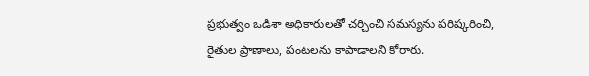ప్రభుత్వం ఒడిశా అధికారులతో చర్చించి సమస్యను పరిష్కరించి, రైతుల ప్రాణాలు, పంటలను కాపాడాలని కోరారు.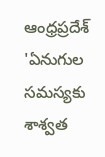ఆంధ్రప్రదేశ్
'ఏనుగుల సమస్యకు శాశ్వత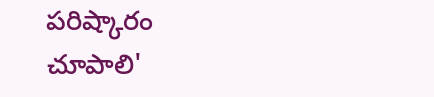పరిష్కారం చూపాలి'